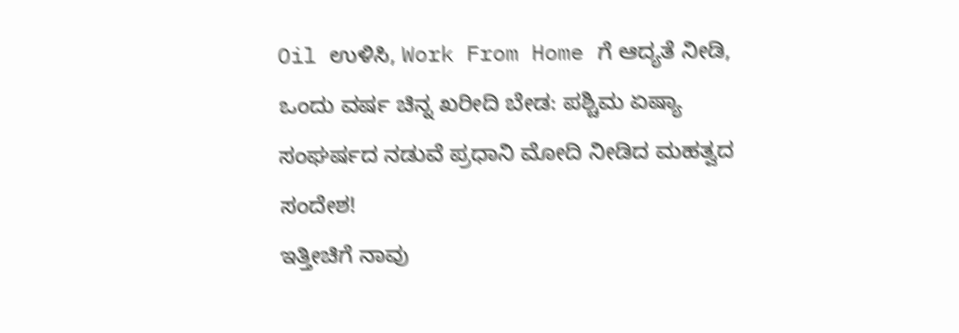Oil ಉಳಿಸಿ, Work From Home ಗೆ ಆದ್ಯತೆ ನೀಡಿ, ಒಂದು ವರ್ಷ ಚಿನ್ನ ಖರೀದಿ ಬೇಡ: ಪಶ್ಚಿಮ ಏಷ್ಯಾ ಸಂಘರ್ಷದ ನಡುವೆ ಪ್ರಧಾನಿ ಮೋದಿ ನೀಡಿದ ಮಹತ್ವದ ಸಂದೇಶ!
ಇತ್ತೀಚಿಗೆ ನಾವು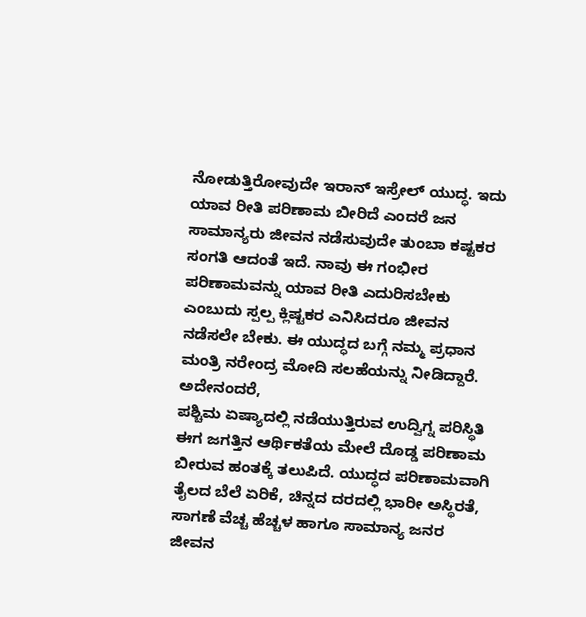ನೋಡುತ್ತಿರೋವುದೇ ಇರಾನ್ ಇಸ್ರೇಲ್ ಯುದ್ಧ. ಇದು ಯಾವ ರೀತಿ ಪರಿಣಾಮ ಬೀರಿದೆ ಎಂದರೆ ಜನ ಸಾಮಾನ್ಯರು ಜೀವನ ನಡೆಸುವುದೇ ತುಂಬಾ ಕಷ್ಟಕರ ಸಂಗತಿ ಆದಂತೆ ಇದೆ. ನಾವು ಈ ಗಂಭೀರ ಪರಿಣಾಮವನ್ನು ಯಾವ ರೀತಿ ಎದುರಿಸಬೇಕು ಎಂಬುದು ಸ್ಪಲ್ಪ ಕ್ಲಿಷ್ಟಕರ ಎನಿಸಿದರೂ ಜೀವನ ನಡೆಸಲೇ ಬೇಕು. ಈ ಯುದ್ಧದ ಬಗ್ಗೆ ನಮ್ಮ ಪ್ರಧಾನ ಮಂತ್ರಿ ನರೇಂದ್ರ ಮೋದಿ ಸಲಹೆಯನ್ನು ನೀಡಿದ್ದಾರೆ. ಅದೇನಂದರೆ,
ಪಶ್ಚಿಮ ಏಷ್ಯಾದಲ್ಲಿ ನಡೆಯುತ್ತಿರುವ ಉದ್ವಿಗ್ನ ಪರಿಸ್ಥಿತಿ ಈಗ ಜಗತ್ತಿನ ಆರ್ಥಿಕತೆಯ ಮೇಲೆ ದೊಡ್ಡ ಪರಿಣಾಮ ಬೀರುವ ಹಂತಕ್ಕೆ ತಲುಪಿದೆ. ಯುದ್ಧದ ಪರಿಣಾಮವಾಗಿ ತೈಲದ ಬೆಲೆ ಏರಿಕೆ, ಚಿನ್ನದ ದರದಲ್ಲಿ ಭಾರೀ ಅಸ್ಥಿರತೆ, ಸಾಗಣೆ ವೆಚ್ಚ ಹೆಚ್ಚಳ ಹಾಗೂ ಸಾಮಾನ್ಯ ಜನರ ಜೀವನ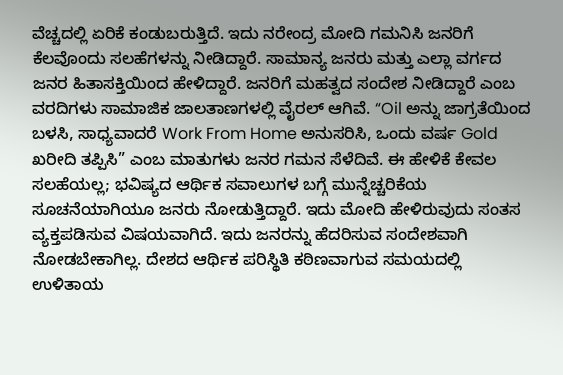ವೆಚ್ಚದಲ್ಲಿ ಏರಿಕೆ ಕಂಡುಬರುತ್ತಿದೆ. ಇದು ನರೇಂದ್ರ ಮೋದಿ ಗಮನಿಸಿ ಜನರಿಗೆ ಕೆಲವೊಂದು ಸಲಹೆಗಳನ್ನು ನೀಡಿದ್ದಾರೆ. ಸಾಮಾನ್ಯ ಜನರು ಮತ್ತು ಎಲ್ಲಾ ವರ್ಗದ ಜನರ ಹಿತಾಸಕ್ತಿಯಿಂದ ಹೇಳಿದ್ದಾರೆ. ಜನರಿಗೆ ಮಹತ್ವದ ಸಂದೇಶ ನೀಡಿದ್ದಾರೆ ಎಂಬ ವರದಿಗಳು ಸಾಮಾಜಿಕ ಜಾಲತಾಣಗಳಲ್ಲಿ ವೈರಲ್ ಆಗಿವೆ. “Oil ಅನ್ನು ಜಾಗ್ರತೆಯಿಂದ ಬಳಸಿ, ಸಾಧ್ಯವಾದರೆ Work From Home ಅನುಸರಿಸಿ, ಒಂದು ವರ್ಷ Gold ಖರೀದಿ ತಪ್ಪಿಸಿ” ಎಂಬ ಮಾತುಗಳು ಜನರ ಗಮನ ಸೆಳೆದಿವೆ. ಈ ಹೇಳಿಕೆ ಕೇವಲ ಸಲಹೆಯಲ್ಲ; ಭವಿಷ್ಯದ ಆರ್ಥಿಕ ಸವಾಲುಗಳ ಬಗ್ಗೆ ಮುನ್ನೆಚ್ಚರಿಕೆಯ ಸೂಚನೆಯಾಗಿಯೂ ಜನರು ನೋಡುತ್ತಿದ್ದಾರೆ. ಇದು ಮೋದಿ ಹೇಳಿರುವುದು ಸಂತಸ ವ್ಯಕ್ತಪಡಿಸುವ ವಿಷಯವಾಗಿದೆ. ಇದು ಜನರನ್ನು ಹೆದರಿಸುವ ಸಂದೇಶವಾಗಿ ನೋಡಬೇಕಾಗಿಲ್ಲ. ದೇಶದ ಆರ್ಥಿಕ ಪರಿಸ್ಥಿತಿ ಕಠಿಣವಾಗುವ ಸಮಯದಲ್ಲಿ ಉಳಿತಾಯ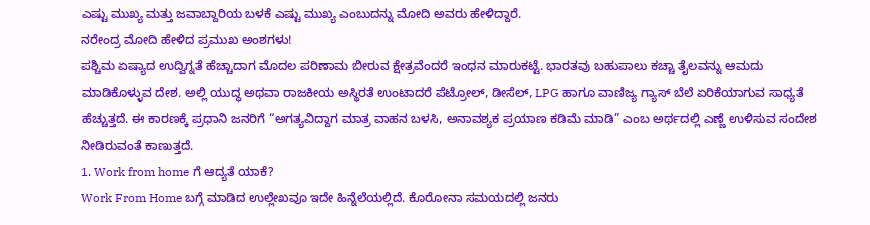ಎಷ್ಟು ಮುಖ್ಯ ಮತ್ತು ಜವಾಬ್ದಾರಿಯ ಬಳಕೆ ಎಷ್ಟು ಮುಖ್ಯ ಎಂಬುದನ್ನು ಮೋದಿ ಅವರು ಹೇಳಿದ್ದಾರೆ.
ನರೇಂದ್ರ ಮೋದಿ ಹೇಳಿದ ಪ್ರಮುಖ ಅಂಶಗಳು!
ಪಶ್ಚಿಮ ಏಷ್ಯಾದ ಉದ್ವಿಗ್ನತೆ ಹೆಚ್ಚಾದಾಗ ಮೊದಲ ಪರಿಣಾಮ ಬೀರುವ ಕ್ಷೇತ್ರವೆಂದರೆ ಇಂಧನ ಮಾರುಕಟ್ಟೆ. ಭಾರತವು ಬಹುಪಾಲು ಕಚ್ಚಾ ತೈಲವನ್ನು ಆಮದು ಮಾಡಿಕೊಳ್ಳುವ ದೇಶ. ಅಲ್ಲಿ ಯುದ್ಧ ಅಥವಾ ರಾಜಕೀಯ ಅಸ್ಥಿರತೆ ಉಂಟಾದರೆ ಪೆಟ್ರೋಲ್, ಡೀಸೆಲ್, LPG ಹಾಗೂ ವಾಣಿಜ್ಯ ಗ್ಯಾಸ್ ಬೆಲೆ ಏರಿಕೆಯಾಗುವ ಸಾಧ್ಯತೆ ಹೆಚ್ಚುತ್ತದೆ. ಈ ಕಾರಣಕ್ಕೆ ಪ್ರಧಾನಿ ಜನರಿಗೆ “ಅಗತ್ಯವಿದ್ದಾಗ ಮಾತ್ರ ವಾಹನ ಬಳಸಿ, ಅನಾವಶ್ಯಕ ಪ್ರಯಾಣ ಕಡಿಮೆ ಮಾಡಿ” ಎಂಬ ಅರ್ಥದಲ್ಲಿ ಎಣ್ಣೆ ಉಳಿಸುವ ಸಂದೇಶ ನೀಡಿರುವಂತೆ ಕಾಣುತ್ತದೆ.
1. Work from home ಗೆ ಆದ್ಯತೆ ಯಾಕೆ?
Work From Home ಬಗ್ಗೆ ಮಾಡಿದ ಉಲ್ಲೇಖವೂ ಇದೇ ಹಿನ್ನೆಲೆಯಲ್ಲಿದೆ. ಕೊರೋನಾ ಸಮಯದಲ್ಲಿ ಜನರು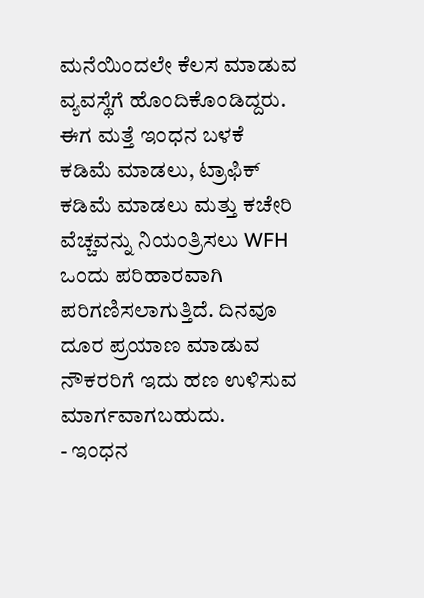ಮನೆಯಿಂದಲೇ ಕೆಲಸ ಮಾಡುವ ವ್ಯವಸ್ಥೆಗೆ ಹೊಂದಿಕೊಂಡಿದ್ದರು. ಈಗ ಮತ್ತೆ ಇಂಧನ ಬಳಕೆ ಕಡಿಮೆ ಮಾಡಲು, ಟ್ರಾಫಿಕ್ ಕಡಿಮೆ ಮಾಡಲು ಮತ್ತು ಕಚೇರಿ ವೆಚ್ಚವನ್ನು ನಿಯಂತ್ರಿಸಲು WFH ಒಂದು ಪರಿಹಾರವಾಗಿ ಪರಿಗಣಿಸಲಾಗುತ್ತಿದೆ. ದಿನವೂ ದೂರ ಪ್ರಯಾಣ ಮಾಡುವ ನೌಕರರಿಗೆ ಇದು ಹಣ ಉಳಿಸುವ ಮಾರ್ಗವಾಗಬಹುದು.
- ಇಂಧನ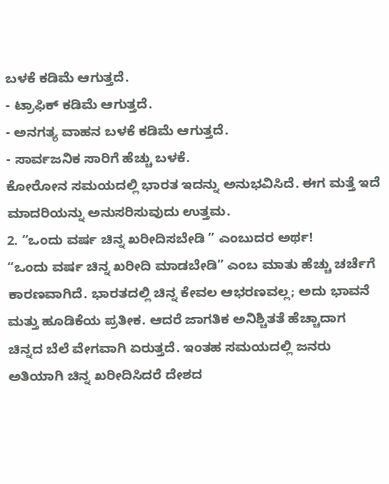ಬಳಕೆ ಕಡಿಮೆ ಆಗುತ್ತದೆ.
- ಟ್ರಾಫಿಕ್ ಕಡಿಮೆ ಆಗುತ್ತದೆ.
- ಅನಗತ್ಯ ವಾಹನ ಬಳಕೆ ಕಡಿಮೆ ಆಗುತ್ತದೆ.
- ಸಾರ್ವಜನಿಕ ಸಾರಿಗೆ ಹೆಚ್ಚು ಬಳಕೆ.
ಕೋರೋನ ಸಮಯದಲ್ಲಿ ಭಾರತ ಇದನ್ನು ಅನುಭವಿಸಿದೆ. ಈಗ ಮತ್ತೆ ಇದೆ ಮಾದರಿಯನ್ನು ಅನುಸರಿಸುವುದು ಉತ್ತಮ.
2. “ಒಂದು ವರ್ಷ ಚಿನ್ನ ಖರೀದಿಸಬೇಡಿ ” ಎಂಬುದರ ಅರ್ಥ!
“ಒಂದು ವರ್ಷ ಚಿನ್ನ ಖರೀದಿ ಮಾಡಬೇಡಿ” ಎಂಬ ಮಾತು ಹೆಚ್ಚು ಚರ್ಚೆಗೆ ಕಾರಣವಾಗಿದೆ. ಭಾರತದಲ್ಲಿ ಚಿನ್ನ ಕೇವಲ ಆಭರಣವಲ್ಲ; ಅದು ಭಾವನೆ ಮತ್ತು ಹೂಡಿಕೆಯ ಪ್ರತೀಕ. ಆದರೆ ಜಾಗತಿಕ ಅನಿಶ್ಚಿತತೆ ಹೆಚ್ಚಾದಾಗ ಚಿನ್ನದ ಬೆಲೆ ವೇಗವಾಗಿ ಏರುತ್ತದೆ. ಇಂತಹ ಸಮಯದಲ್ಲಿ ಜನರು ಅತಿಯಾಗಿ ಚಿನ್ನ ಖರೀದಿಸಿದರೆ ದೇಶದ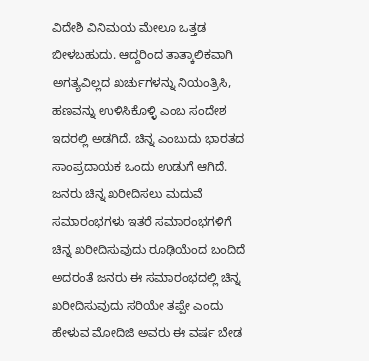ವಿದೇಶಿ ವಿನಿಮಯ ಮೇಲೂ ಒತ್ತಡ ಬೀಳಬಹುದು. ಆದ್ದರಿಂದ ತಾತ್ಕಾಲಿಕವಾಗಿ ಅಗತ್ಯವಿಲ್ಲದ ಖರ್ಚುಗಳನ್ನು ನಿಯಂತ್ರಿಸಿ, ಹಣವನ್ನು ಉಳಿಸಿಕೊಳ್ಳಿ ಎಂಬ ಸಂದೇಶ ಇದರಲ್ಲಿ ಅಡಗಿದೆ. ಚಿನ್ನ ಎಂಬುದು ಭಾರತದ ಸಾಂಪ್ರದಾಯಕ ಒಂದು ಉಡುಗೆ ಆಗಿದೆ. ಜನರು ಚಿನ್ನ ಖರೀದಿಸಲು ಮದುವೆ ಸಮಾರಂಭಗಳು ಇತರೆ ಸಮಾರಂಭಗಳಿಗೆ ಚಿನ್ನ ಖರೀದಿಸುವುದು ರೂಢಿಯೆಂದ ಬಂದಿದೆ ಅದರಂತೆ ಜನರು ಈ ಸಮಾರಂಭದಲ್ಲಿ ಚಿನ್ನ ಖರೀದಿಸುವುದು ಸರಿಯೇ ತಪ್ಪೇ ಎಂದು ಹೇಳುವ ಮೋದಿಜಿ ಅವರು ಈ ವರ್ಷ ಬೇಡ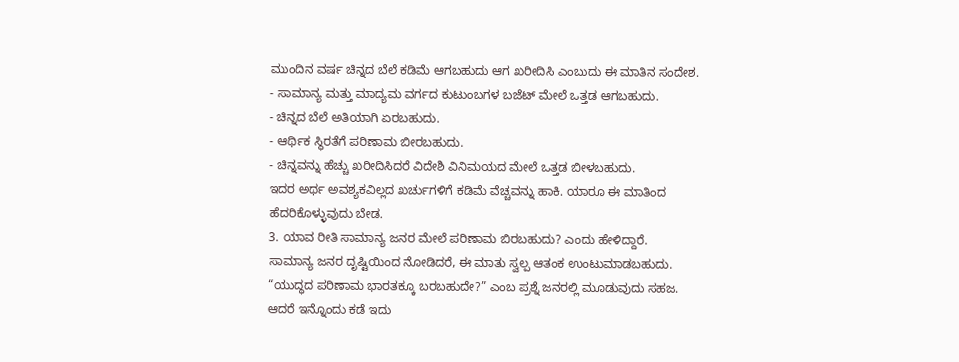ಮುಂದಿನ ವರ್ಷ ಚಿನ್ನದ ಬೆಲೆ ಕಡಿಮೆ ಆಗಬಹುದು ಆಗ ಖರೀದಿಸಿ ಎಂಬುದು ಈ ಮಾತಿನ ಸಂದೇಶ.
- ಸಾಮಾನ್ಯ ಮತ್ತು ಮಾದ್ಯಮ ವರ್ಗದ ಕುಟುಂಬಗಳ ಬಜೆಟ್ ಮೇಲೆ ಒತ್ತಡ ಆಗಬಹುದು.
- ಚಿನ್ನದ ಬೆಲೆ ಅತಿಯಾಗಿ ಏರಬಹುದು.
- ಆರ್ಥಿಕ ಸ್ಥಿರತೆಗೆ ಪರಿಣಾಮ ಬೀರಬಹುದು.
- ಚಿನ್ನವನ್ನು ಹೆಚ್ಚು ಖರೀದಿಸಿದರೆ ವಿದೇಶಿ ವಿನಿಮಯದ ಮೇಲೆ ಒತ್ತಡ ಬೀಳಬಹುದು.
ಇದರ ಅರ್ಥ ಅವಶ್ಯಕವಿಲ್ಲದ ಖರ್ಚುಗಳಿಗೆ ಕಡಿಮೆ ವೆಚ್ಚವನ್ನು ಹಾಕಿ. ಯಾರೂ ಈ ಮಾತಿಂದ ಹೆದರಿಕೊಳ್ಳುವುದು ಬೇಡ.
3. ಯಾವ ರೀತಿ ಸಾಮಾನ್ಯ ಜನರ ಮೇಲೆ ಪರಿಣಾಮ ಬಿರಬಹುದು? ಎಂದು ಹೇಳಿದ್ದಾರೆ.
ಸಾಮಾನ್ಯ ಜನರ ದೃಷ್ಟಿಯಿಂದ ನೋಡಿದರೆ, ಈ ಮಾತು ಸ್ವಲ್ಪ ಆತಂಕ ಉಂಟುಮಾಡಬಹುದು. “ಯುದ್ಧದ ಪರಿಣಾಮ ಭಾರತಕ್ಕೂ ಬರಬಹುದೇ?” ಎಂಬ ಪ್ರಶ್ನೆ ಜನರಲ್ಲಿ ಮೂಡುವುದು ಸಹಜ. ಆದರೆ ಇನ್ನೊಂದು ಕಡೆ ಇದು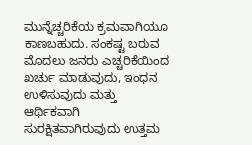ಮುನ್ನೆಚ್ಚರಿಕೆಯ ಕ್ರಮವಾಗಿಯೂ ಕಾಣಬಹುದು. ಸಂಕಷ್ಟ ಬರುವ ಮೊದಲು ಜನರು ಎಚ್ಚರಿಕೆಯಿಂದ ಖರ್ಚು ಮಾಡುವುದು, ಇಂಧನ ಉಳಿಸುವುದು ಮತ್ತು ಆರ್ಥಿಕವಾಗಿ ಸುರಕ್ಷಿತವಾಗಿರುವುದು ಉತ್ತಮ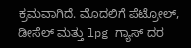ಕ್ರಮವಾಗಿದೆ. ಮೊದಲಿಗೆ ಪೆಟ್ರೋಲ್, ಡೀಸೆಲ್ ಮತ್ತು lpg ಗ್ಯಾಸ್ ದರ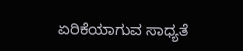ಏರಿಕೆಯಾಗುವ ಸಾಧ್ಯತೆ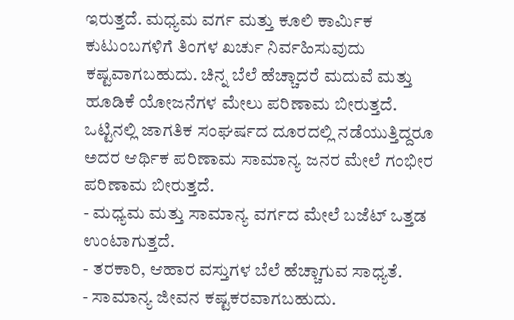ಇರುತ್ತದೆ. ಮಧ್ಯಮ ವರ್ಗ ಮತ್ತು ಕೂಲಿ ಕಾರ್ಮಿಕ ಕುಟುಂಬಗಳಿಗೆ ತಿಂಗಳ ಖರ್ಚು ನಿರ್ವಹಿಸುವುದು ಕಷ್ಟವಾಗಬಹುದು. ಚಿನ್ನ ಬೆಲೆ ಹೆಚ್ಚಾದರೆ ಮದುವೆ ಮತ್ತು ಹೂಡಿಕೆ ಯೋಜನೆಗಳ ಮೇಲು ಪರಿಣಾಮ ಬೀರುತ್ತದೆ. ಒಟ್ಟಿನಲ್ಲಿ ಜಾಗತಿಕ ಸಂಘರ್ಷದ ದೂರದಲ್ಲಿ ನಡೆಯುತ್ತಿದ್ದರೂ ಅದರ ಆರ್ಥಿಕ ಪರಿಣಾಮ ಸಾಮಾನ್ಯ ಜನರ ಮೇಲೆ ಗಂಭೀರ ಪರಿಣಾಮ ಬೀರುತ್ತದೆ.
- ಮಧ್ಯಮ ಮತ್ತು ಸಾಮಾನ್ಯ ವರ್ಗದ ಮೇಲೆ ಬಜೆಟ್ ಒತ್ತಡ ಉಂಟಾಗುತ್ತದೆ.
- ತರಕಾರಿ, ಆಹಾರ ವಸ್ತುಗಳ ಬೆಲೆ ಹೆಚ್ಚಾಗುವ ಸಾಧ್ಯತೆ.
- ಸಾಮಾನ್ಯ ಜೀವನ ಕಷ್ಟಕರವಾಗಬಹುದು.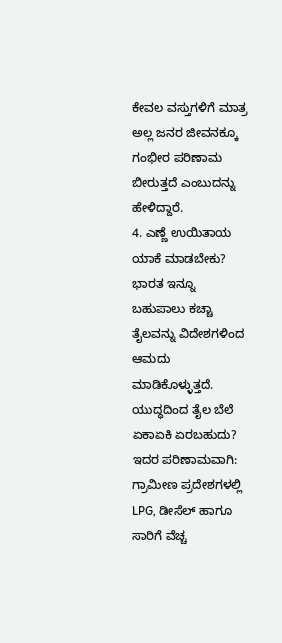ಕೇವಲ ವಸ್ತುಗಳಿಗೆ ಮಾತ್ರ ಅಲ್ಲ ಜನರ ಜೀವನಕ್ಕೂ ಗಂಭೀರ ಪರಿಣಾಮ ಬೀರುತ್ತದೆ ಎಂಬುದನ್ನು ಹೇಳಿದ್ದಾರೆ.
4. ಎಣ್ಣೆ ಉಯಿತಾಯ ಯಾಕೆ ಮಾಡಬೇಕು?
ಭಾರತ ಇನ್ನೂ ಬಹುಪಾಲು ಕಚ್ಚಾ ತೈಲವನ್ನು ವಿದೇಶಗಳಿಂದ ಆಮದು ಮಾಡಿಕೊಳ್ಳುತ್ತದೆ. ಯುದ್ಧದಿಂದ ತೈಲ ಬೆಲೆ ಏಕಾಏಕಿ ಏರಬಹುದು? ಇದರ ಪರಿಣಾಮವಾಗಿ:
ಗ್ರಾಮೀಣ ಪ್ರದೇಶಗಳಲ್ಲಿ LPG, ಡೀಸೆಲ್ ಹಾಗೂ ಸಾರಿಗೆ ವೆಚ್ಚ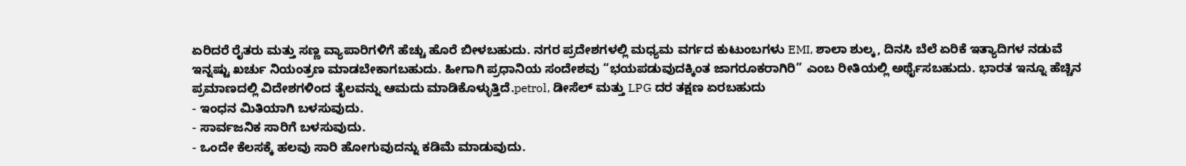ಏರಿದರೆ ರೈತರು ಮತ್ತು ಸಣ್ಣ ವ್ಯಾಪಾರಿಗಳಿಗೆ ಹೆಚ್ಚು ಹೊರೆ ಬೀಳಬಹುದು. ನಗರ ಪ್ರದೇಶಗಳಲ್ಲಿ ಮಧ್ಯಮ ವರ್ಗದ ಕುಟುಂಬಗಳು EMI, ಶಾಲಾ ಶುಲ್ಕ, ದಿನಸಿ ಬೆಲೆ ಏರಿಕೆ ಇತ್ಯಾದಿಗಳ ನಡುವೆ ಇನ್ನಷ್ಟು ಖರ್ಚು ನಿಯಂತ್ರಣ ಮಾಡಬೇಕಾಗಬಹುದು. ಹೀಗಾಗಿ ಪ್ರಧಾನಿಯ ಸಂದೇಶವು “ಭಯಪಡುವುದಕ್ಕಿಂತ ಜಾಗರೂಕರಾಗಿರಿ” ಎಂಬ ರೀತಿಯಲ್ಲಿ ಅರ್ಥೈಸಬಹುದು. ಭಾರತ ಇನ್ನೂ ಹೆಚ್ಚಿನ ಪ್ರಮಾಣದಲ್ಲಿ ವಿದೇಶಗಳಿಂದ ತೈಲವನ್ನು ಆಮದು ಮಾಡಿಕೊಳ್ಳುತ್ತಿದೆ.petrol, ಡೀಸೆಲ್ ಮತ್ತು LPG ದರ ತಕ್ಷಣ ಏರಬಹುದು
- ಇಂಧನ ಮಿತಿಯಾಗಿ ಬಳಸುವುದು.
- ಸಾರ್ವಜನಿಕ ಸಾರಿಗೆ ಬಳಸುವುದು.
- ಒಂದೇ ಕೆಲಸಕ್ಕೆ ಹಲವು ಸಾರಿ ಹೋಗುವುದನ್ನು ಕಡಿಮೆ ಮಾಡುವುದು.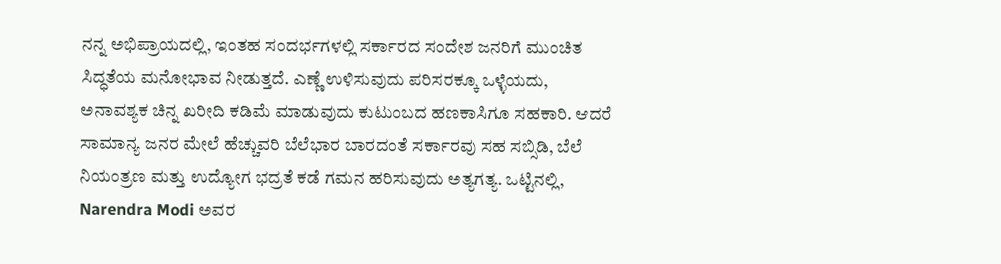ನನ್ನ ಅಭಿಪ್ರಾಯದಲ್ಲಿ, ಇಂತಹ ಸಂದರ್ಭಗಳಲ್ಲಿ ಸರ್ಕಾರದ ಸಂದೇಶ ಜನರಿಗೆ ಮುಂಚಿತ ಸಿದ್ಧತೆಯ ಮನೋಭಾವ ನೀಡುತ್ತದೆ. ಎಣ್ಣೆ ಉಳಿಸುವುದು ಪರಿಸರಕ್ಕೂ ಒಳ್ಳೆಯದು, ಅನಾವಶ್ಯಕ ಚಿನ್ನ ಖರೀದಿ ಕಡಿಮೆ ಮಾಡುವುದು ಕುಟುಂಬದ ಹಣಕಾಸಿಗೂ ಸಹಕಾರಿ. ಆದರೆ ಸಾಮಾನ್ಯ ಜನರ ಮೇಲೆ ಹೆಚ್ಚುವರಿ ಬೆಲೆಭಾರ ಬಾರದಂತೆ ಸರ್ಕಾರವು ಸಹ ಸಬ್ಸಿಡಿ, ಬೆಲೆ ನಿಯಂತ್ರಣ ಮತ್ತು ಉದ್ಯೋಗ ಭದ್ರತೆ ಕಡೆ ಗಮನ ಹರಿಸುವುದು ಅತ್ಯಗತ್ಯ. ಒಟ್ಟಿನಲ್ಲಿ, Narendra Modi ಅವರ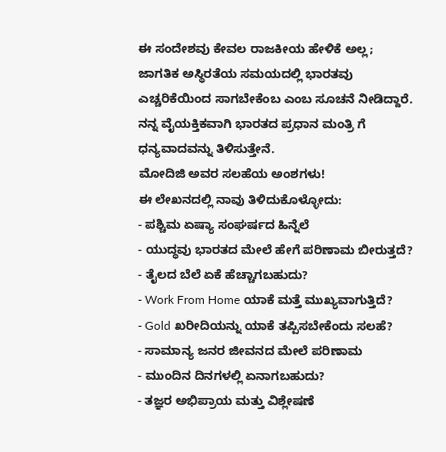ಈ ಸಂದೇಶವು ಕೇವಲ ರಾಜಕೀಯ ಹೇಳಿಕೆ ಅಲ್ಲ; ಜಾಗತಿಕ ಅಸ್ಥಿರತೆಯ ಸಮಯದಲ್ಲಿ ಭಾರತವು ಎಚ್ಚರಿಕೆಯಿಂದ ಸಾಗಬೇಕೆಂಬ ಎಂಬ ಸೂಚನೆ ನೀಡಿದ್ದಾರೆ. ನನ್ನ ವೈಯಕ್ತಿಕವಾಗಿ ಭಾರತದ ಪ್ರಧಾನ ಮಂತ್ರಿ ಗೆ ಧನ್ಯವಾದವನ್ನು ತಿಳಿಸುತ್ತೇನೆ.
ಮೋದಿಜಿ ಅವರ ಸಲಹೆಯ ಅಂಶಗಳು!
ಈ ಲೇಖನದಲ್ಲಿ ನಾವು ತಿಳಿದುಕೊಳ್ಳೋದು:
- ಪಶ್ಚಿಮ ಏಷ್ಯಾ ಸಂಘರ್ಷದ ಹಿನ್ನೆಲೆ
- ಯುದ್ಧವು ಭಾರತದ ಮೇಲೆ ಹೇಗೆ ಪರಿಣಾಮ ಬೀರುತ್ತದೆ?
- ತೈಲದ ಬೆಲೆ ಏಕೆ ಹೆಚ್ಚಾಗಬಹುದು?
- Work From Home ಯಾಕೆ ಮತ್ತೆ ಮುಖ್ಯವಾಗುತ್ತಿದೆ?
- Gold ಖರೀದಿಯನ್ನು ಯಾಕೆ ತಪ್ಪಿಸಬೇಕೆಂದು ಸಲಹೆ?
- ಸಾಮಾನ್ಯ ಜನರ ಜೀವನದ ಮೇಲೆ ಪರಿಣಾಮ
- ಮುಂದಿನ ದಿನಗಳಲ್ಲಿ ಏನಾಗಬಹುದು?
- ತಜ್ಞರ ಅಭಿಪ್ರಾಯ ಮತ್ತು ವಿಶ್ಲೇಷಣೆ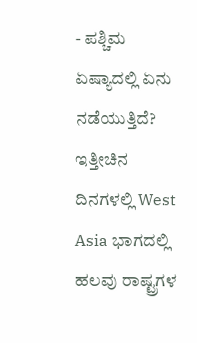- ಪಶ್ಚಿಮ ಏಷ್ಯಾದಲ್ಲಿ ಏನು ನಡೆಯುತ್ತಿದೆ?
ಇತ್ತೀಚಿನ ದಿನಗಳಲ್ಲಿ West Asia ಭಾಗದಲ್ಲಿ ಹಲವು ರಾಷ್ಟ್ರಗಳ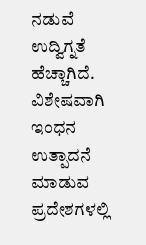ನಡುವೆ ಉದ್ವಿಗ್ನತೆ ಹೆಚ್ಚಾಗಿದೆ. ವಿಶೇಷವಾಗಿ ಇಂಧನ ಉತ್ಪಾದನೆ ಮಾಡುವ ಪ್ರದೇಶಗಳಲ್ಲಿ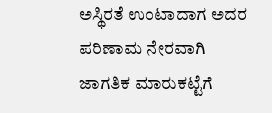ಅಸ್ಥಿರತೆ ಉಂಟಾದಾಗ ಅದರ ಪರಿಣಾಮ ನೇರವಾಗಿ ಜಾಗತಿಕ ಮಾರುಕಟ್ಟೆಗೆ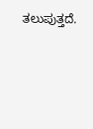ತಲುಪುತ್ತದೆ.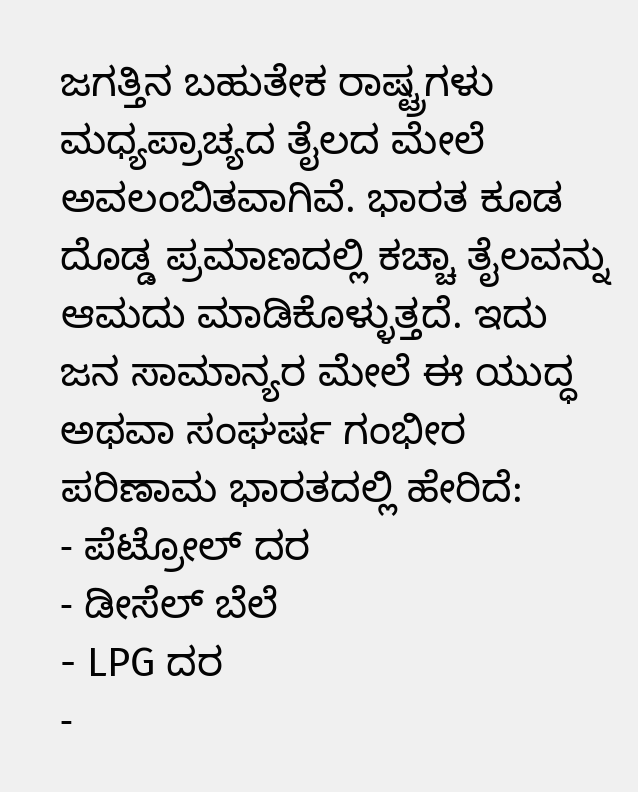ಜಗತ್ತಿನ ಬಹುತೇಕ ರಾಷ್ಟ್ರಗಳು ಮಧ್ಯಪ್ರಾಚ್ಯದ ತೈಲದ ಮೇಲೆ ಅವಲಂಬಿತವಾಗಿವೆ. ಭಾರತ ಕೂಡ ದೊಡ್ಡ ಪ್ರಮಾಣದಲ್ಲಿ ಕಚ್ಚಾ ತೈಲವನ್ನು ಆಮದು ಮಾಡಿಕೊಳ್ಳುತ್ತದೆ. ಇದು ಜನ ಸಾಮಾನ್ಯರ ಮೇಲೆ ಈ ಯುದ್ಧ ಅಥವಾ ಸಂಘರ್ಷ ಗಂಭೀರ ಪರಿಣಾಮ ಭಾರತದಲ್ಲಿ ಹೇರಿದೆ:
- ಪೆಟ್ರೋಲ್ ದರ
- ಡೀಸೆಲ್ ಬೆಲೆ
- LPG ದರ
-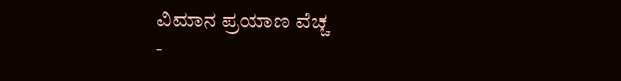ವಿಮಾನ ಪ್ರಯಾಣ ವೆಚ್ಚ
-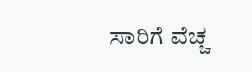ಸಾರಿಗೆ ವೆಚ್ಚ